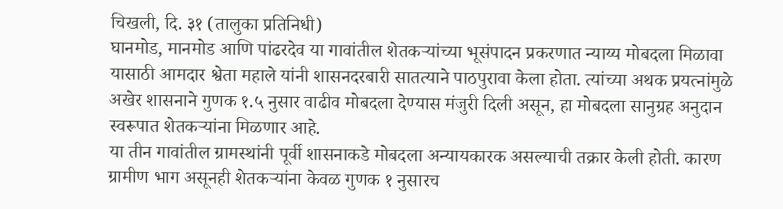चिखली, दि. ३१ (तालुका प्रतिनिधी)
घानमोड, मानमोड आणि पांढरदेव या गावांतील शेतकऱ्यांच्या भूसंपादन प्रकरणात न्याय्य मोबदला मिळावा यासाठी आमदार श्वेता महाले यांनी शासनदरबारी सातत्याने पाठपुरावा केला होता. त्यांच्या अथक प्रयत्नांमुळे अखेर शासनाने गुणक १.५ नुसार वाढीव मोबदला देण्यास मंजुरी दिली असून, हा मोबदला सानुग्रह अनुदान स्वरूपात शेतकऱ्यांना मिळणार आहे.
या तीन गावांतील ग्रामस्थांनी पूर्वी शासनाकडे मोबदला अन्यायकारक असल्याची तक्रार केली होती. कारण ग्रामीण भाग असूनही शेतकऱ्यांना केवळ गुणक १ नुसारच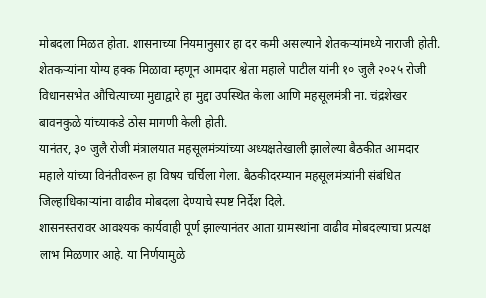मोबदला मिळत होता. शासनाच्या नियमानुसार हा दर कमी असल्याने शेतकऱ्यांमध्ये नाराजी होती.
शेतकऱ्यांना योग्य हक्क मिळावा म्हणून आमदार श्वेता महाले पाटील यांनी १० जुलै २०२५ रोजी विधानसभेत औचित्याच्या मुद्याद्वारे हा मुद्दा उपस्थित केला आणि महसूलमंत्री ना. चंद्रशेखर बावनकुळे यांच्याकडे ठोस मागणी केली होती.
यानंतर, ३० जुलै रोजी मंत्रालयात महसूलमंत्र्यांच्या अध्यक्षतेखाली झालेल्या बैठकीत आमदार महाले यांच्या विनंतीवरून हा विषय चर्चिला गेला. बैठकीदरम्यान महसूलमंत्र्यांनी संबंधित जिल्हाधिकाऱ्यांना वाढीव मोबदला देण्याचे स्पष्ट निर्देश दिले.
शासनस्तरावर आवश्यक कार्यवाही पूर्ण झाल्यानंतर आता ग्रामस्थांना वाढीव मोबदल्याचा प्रत्यक्ष लाभ मिळणार आहे. या निर्णयामुळे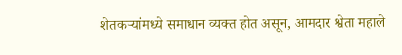शेतकऱ्यांमध्ये समाधान व्यक्त होत असून, आमदार श्वेता महाले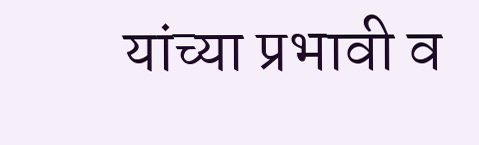यांच्या प्रभावी व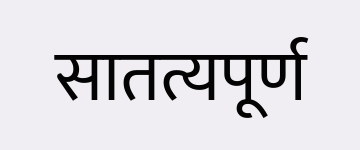सातत्यपूर्ण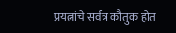प्रयत्नांचे सर्वत्र कौतुक होत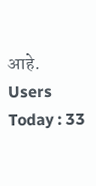आहे.
Users Today : 33